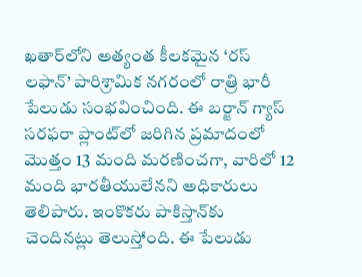ఖతార్‌లోని అత్యంత కీలకమైన ‘రస్ లఫాన్’ పారిశ్రామిక నగరంలో రాత్రి భారీ పేలుడు సంభవించింది. ఈ బర్జాన్ గ్యాస్ సరఫరా ప్లాంట్‌లో జరిగిన ప్రమాదంలో మొత్తం 13 మంది మరణించగా, వారిలో 12 మంది భారతీయులేనని అధికారులు తెలిపారు. ఇంకొకరు పాకిస్తాన్‌కు చెందినట్లు తెలుస్తోంది. ఈ పేలుడు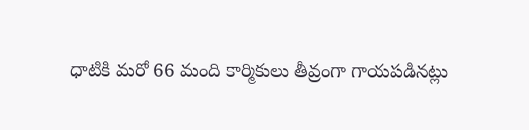ధాటికి మరో 66 మంది కార్మికులు తీవ్రంగా గాయపడినట్లు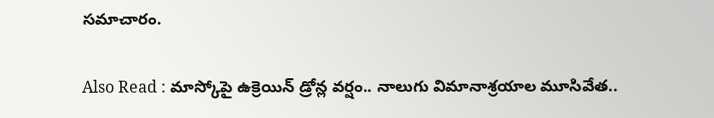సమాచారం.

Also Read : మాస్కోపై ఉక్రెయిన్ డ్రోన్ల వర్షం.. నాలుగు విమానాశ్రయాల మూసివేత..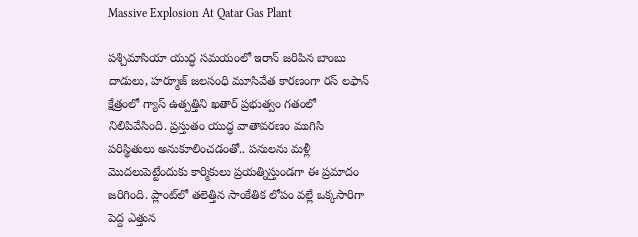Massive Explosion At Qatar Gas Plant

పశ్చిమాసియా యుద్ధ సమయంలో ఇరాన్ జరిపిన బాంబు దాడులు, హర్మూజ్ జలసంధి మూసివేత కారణంగా రస్ లఫాన్ క్షేత్రంలో గ్యాస్ ఉత్పత్తిని ఖతార్ ప్రభుత్వం గతంలో నిలిపివేసింది. ప్రస్తుతం యుద్ధ వాతావరణం ముగిసి పరిస్థితులు అనుకూలించడంతో.. పనులను మళ్లీ మొదలుపెట్టేందుకు కార్మికులు ప్రయత్నిస్తుండగా ఈ ప్రమాదం జరిగింది. ప్లాంట్‌లో తలెత్తిన సాంకేతిక లోపం వల్లే ఒక్కసారిగా పెద్ద ఎత్తున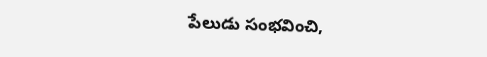పేలుడు సంభవించి,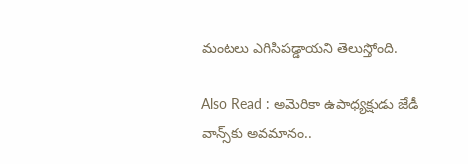మంటలు ఎగిసిపడ్డాయని తెలుస్తోంది.

Also Read : అమెరికా ఉపాధ్యక్షుడు జేడీ వాన్స్‌కు అవమానం..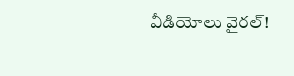వీడియోలు వైరల్‌!